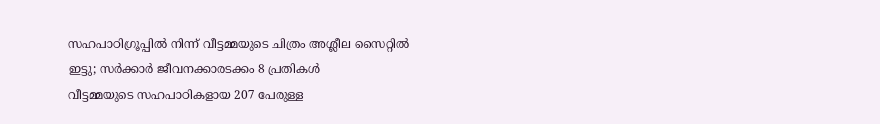സഹപാഠിഗ്രൂപ്പിൽ നിന്ന് വീട്ടമ്മയുടെ ചിത്രം അശ്ലീല സൈറ്റിൽ ഇട്ടു; സർക്കാർ ജീവനക്കാരടക്കം 8 പ്രതികൾ
വീട്ടമ്മയുടെ സഹപാഠികളായ 207 പേരുള്ള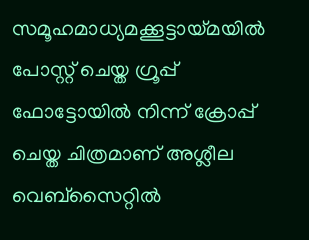സമൂഹമാധ്യമക്കൂട്ടായ്മയിൽ പോസ്റ്റ് ചെയ്ത ഗ്രൂപ്പ് ഫോട്ടോയിൽ നിന്ന് ക്രോപ്പ് ചെയ്ത ചിത്രമാണ് അശ്ലീല വെബ്സൈറ്റിൽ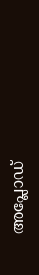അപ്ലോഡ്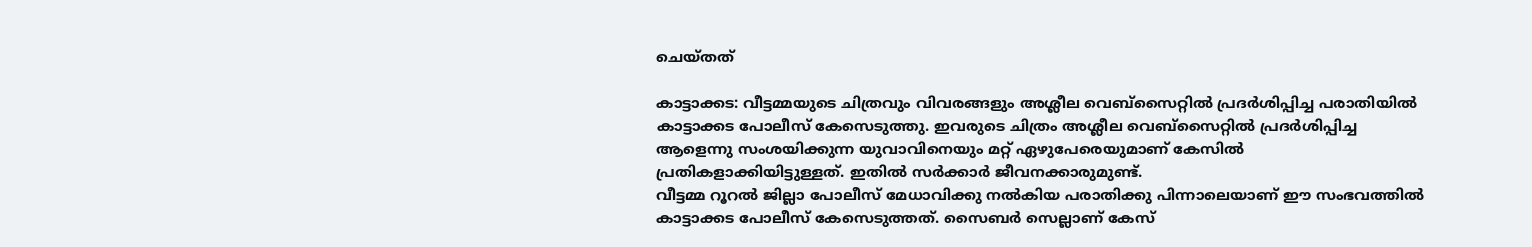ചെയ്തത്

കാട്ടാക്കട: വീട്ടമ്മയുടെ ചിത്രവും വിവരങ്ങളും അശ്ലീല വെബ്സൈറ്റിൽ പ്രദർശിപ്പിച്ച പരാതിയിൽ കാട്ടാക്കട പോലീസ് കേസെടുത്തു. ഇവരുടെ ചിത്രം അശ്ലീല വെബ്സൈറ്റിൽ പ്രദർശിപ്പിച്ച ആളെന്നു സംശയിക്കുന്ന യുവാവിനെയും മറ്റ് ഏഴുപേരെയുമാണ് കേസിൽ പ്രതികളാക്കിയിട്ടുള്ളത്. ഇതിൽ സർക്കാർ ജീവനക്കാരുമുണ്ട്.
വീട്ടമ്മ റൂറൽ ജില്ലാ പോലീസ് മേധാവിക്കു നൽകിയ പരാതിക്കു പിന്നാലെയാണ് ഈ സംഭവത്തിൽ കാട്ടാക്കട പോലീസ് കേസെടുത്തത്. സൈബർ സെല്ലാണ് കേസ്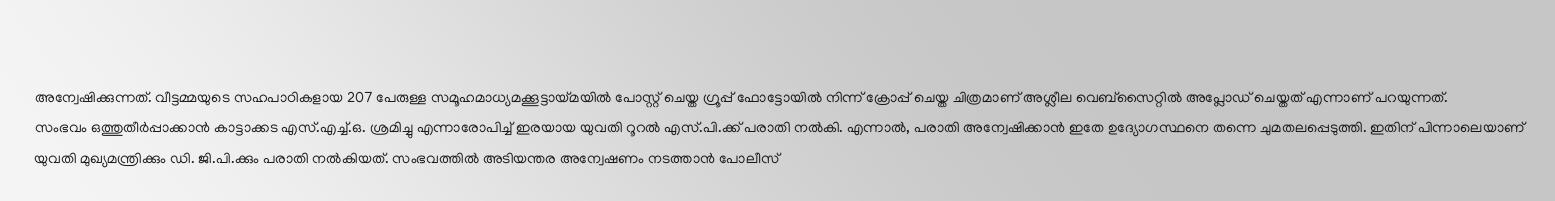അന്വേഷിക്കുന്നത്. വീട്ടമ്മയുടെ സഹപാഠികളായ 207 പേരുള്ള സമൂഹമാധ്യമക്കൂട്ടായ്മയിൽ പോസ്റ്റ് ചെയ്ത ഗ്രൂപ്പ് ഫോട്ടോയിൽ നിന്ന് ക്രോപ്പ് ചെയ്ത ചിത്രമാണ് അശ്ലീല വെബ്സൈറ്റിൽ അപ്ലോഡ് ചെയ്തത് എന്നാണ് പറയുന്നത്.
സംഭവം ഒത്തുതീർപ്പാക്കാൻ കാട്ടാക്കട എസ്.എച്ച്.ഒ. ശ്രമിച്ചു എന്നാരോപിച്ച് ഇരയായ യുവതി റൂറൽ എസ്.പി.ക്ക് പരാതി നൽകി. എന്നാൽ, പരാതി അന്വേഷിക്കാൻ ഇതേ ഉദ്യോഗസ്ഥനെ തന്നെ ചുമതലപ്പെടുത്തി. ഇതിന് പിന്നാലെയാണ് യുവതി മുഖ്യമന്ത്രിക്കും ഡി. ജി.പി.ക്കും പരാതി നൽകിയത്. സംഭവത്തിൽ അടിയന്തര അന്വേഷണം നടത്താൻ പോലീസ്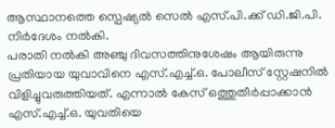ആസ്ഥാനത്തെ സ്പെഷ്യൽ സെൽ എസ്.പി.ക്ക് ഡി.ജി.പി. നിർദേശം നൽകി.
പരാതി നൽകി അഞ്ചു ദിവസത്തിനുശേഷം ആയിരുന്നു പ്രതിയായ യുവാവിനെ എസ്.എച്ച്.ഒ. പോലീസ് സ്റ്റേഷനിൽ വിളിച്ചുവരുത്തിയത്. എന്നാൽ കേസ് ഒത്തുതീർപ്പാക്കാൻ എസ്.എച്ച്.ഒ. യുവതിയെ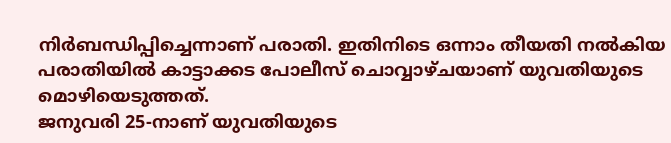നിർബന്ധിപ്പിച്ചെന്നാണ് പരാതി. ഇതിനിടെ ഒന്നാം തീയതി നൽകിയ പരാതിയിൽ കാട്ടാക്കട പോലീസ് ചൊവ്വാഴ്ചയാണ് യുവതിയുടെ മൊഴിയെടുത്തത്.
ജനുവരി 25-നാണ് യുവതിയുടെ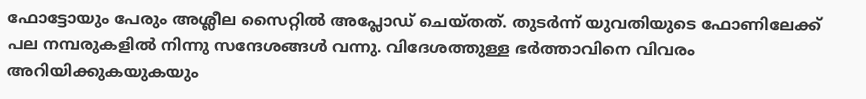ഫോട്ടോയും പേരും അശ്ലീല സൈറ്റിൽ അപ്ലോഡ് ചെയ്തത്. തുടർന്ന് യുവതിയുടെ ഫോണിലേക്ക് പല നമ്പരുകളിൽ നിന്നു സന്ദേശങ്ങൾ വന്നു. വിദേശത്തുള്ള ഭർത്താവിനെ വിവരം അറിയിക്കുകയുകയും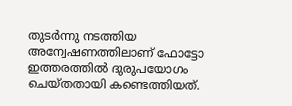തുടർന്നു നടത്തിയ അന്വേഷണത്തിലാണ് ഫോട്ടോ ഇത്തരത്തിൽ ദുരുപയോഗം ചെയ്തതായി കണ്ടെത്തിയത്.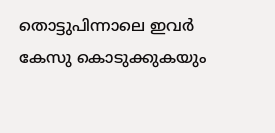തൊട്ടുപിന്നാലെ ഇവർ കേസു കൊടുക്കുകയും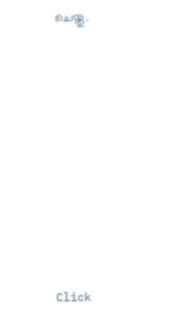ചെയ്തു.












Click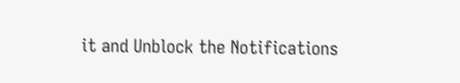it and Unblock the Notifications